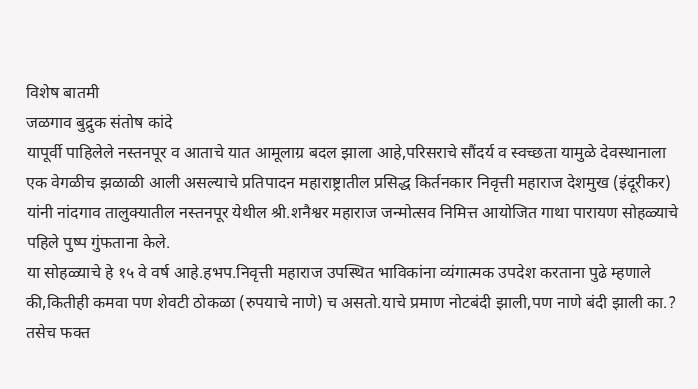विशेष बातमी
जळगाव बुद्रुक संतोष कांदे
यापूर्वी पाहिलेले नस्तनपूर व आताचे यात आमूलाग्र बदल झाला आहे,परिसराचे सौंदर्य व स्वच्छता यामुळे देवस्थानाला एक वेगळीच झळाळी आली असल्याचे प्रतिपादन महाराष्ट्रातील प्रसिद्ध किर्तनकार निवृत्ती महाराज देशमुख (इंदूरीकर) यांनी नांदगाव तालुक्यातील नस्तनपूर येथील श्री.शनैश्वर महाराज जन्मोत्सव निमित्त आयोजित गाथा पारायण सोहळ्याचे पहिले पुष्प गुंफताना केले.
या सोहळ्याचे हे १५ वे वर्ष आहे.हभप.निवृत्ती महाराज उपस्थित भाविकांना व्यंगात्मक उपदेश करताना पुढे म्हणाले की,कितीही कमवा पण शेवटी ठोकळा (रुपयाचे नाणे) च असतो.याचे प्रमाण नोटबंदी झाली,पण नाणे बंदी झाली का.? तसेच फक्त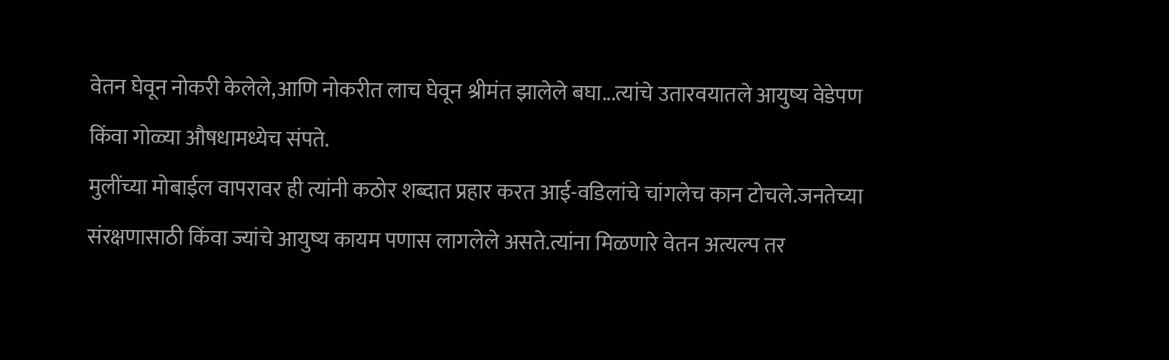वेतन घेवून नोकरी केलेले,आणि नोकरीत लाच घेवून श्रीमंत झालेले बघा...त्यांचे उतारवयातले आयुष्य वेडेपण किंवा गोळ्या औषधामध्येच संपते.
मुलींच्या मोबाईल वापरावर ही त्यांनी कठोर शब्दात प्रहार करत आई-वडिलांचे चांगलेच कान टोचले.जनतेच्या संरक्षणासाठी किंवा ज्यांचे आयुष्य कायम पणास लागलेले असते.त्यांना मिळणारे वेतन अत्यल्प तर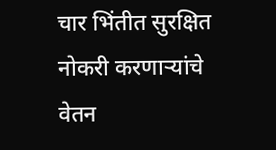चार भिंतीत सुरक्षित नोकरी करणाऱ्यांचे वेतन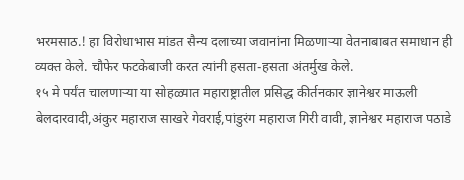भरमसाठ.! हा विरोधाभास मांडत सैन्य दलाच्या जवानांना मिळणाऱ्या वेतनाबाबत समाधान ही व्यक्त केले. चौफेर फटकेबाजी करत त्यांनी हसता-हसता अंतर्मुख केले.
१५ मे पर्यंत चालणाऱ्या या सोहळ्यात महाराष्ट्रातील प्रसिद्ध कीर्तनकार ज्ञानेश्वर माऊली बेलदारवादी,अंकुर महाराज साखरे गेवराई,पांडुरंग महाराज गिरी वावी, ज्ञानेश्वर महाराज पठाडे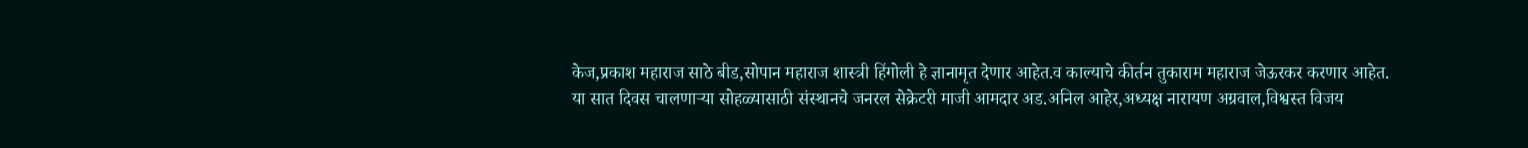केज,प्रकाश महाराज साठे बीड,सोपान महाराज शास्त्री हिंगोली हे ज्ञानामृत देणार आहेत.व काल्याचे कीर्तन तुकाराम महाराज जेऊरकर करणार आहेत.
या सात दिवस चालणाऱ्या सोहळ्यासाठी संस्थानचे जनरल सेक्रेटरी माजी आमदार अड.अनिल आहेर,अध्यक्ष नारायण अग्रवाल,विश्वस्त विजय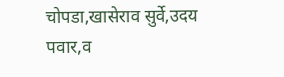चोपडा,खासेराव सुर्वे,उदय पवार,व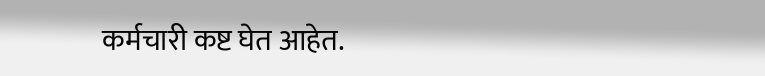कर्मचारी कष्ट घेत आहेत.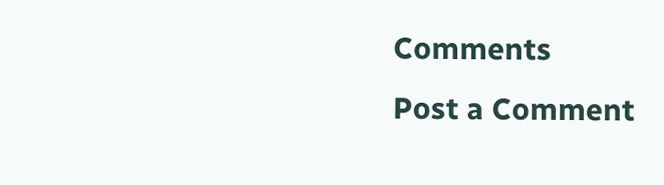Comments
Post a Comment